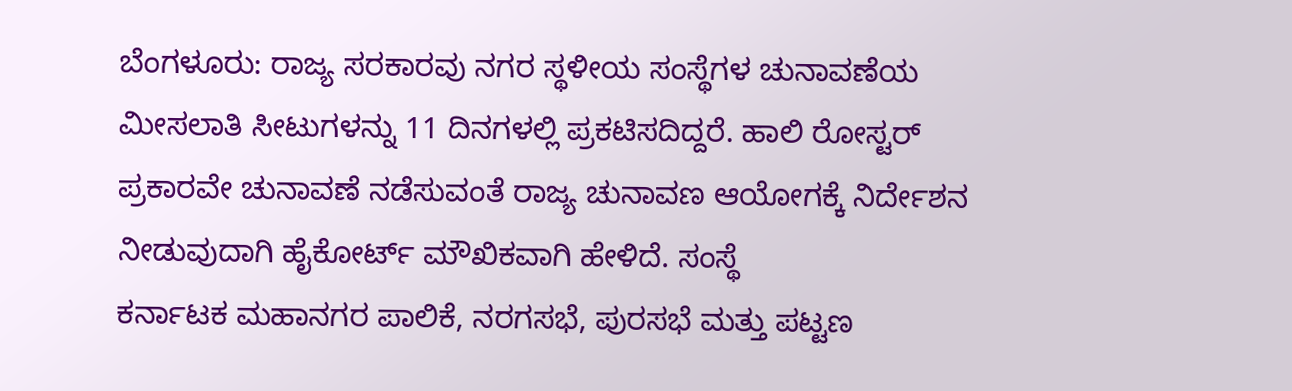ಬೆಂಗಳೂರು: ರಾಜ್ಯ ಸರಕಾರವು ನಗರ ಸ್ಥಳೀಯ ಸಂಸ್ಥೆಗಳ ಚುನಾವಣೆಯ ಮೀಸಲಾತಿ ಸೀಟುಗಳನ್ನು 11 ದಿನಗಳಲ್ಲಿ ಪ್ರಕಟಿಸದಿದ್ದರೆ. ಹಾಲಿ ರೋಸ್ಟರ್ ಪ್ರಕಾರವೇ ಚುನಾವಣೆ ನಡೆಸುವಂತೆ ರಾಜ್ಯ ಚುನಾವಣ ಆಯೋಗಕ್ಕೆ ನಿರ್ದೇಶನ ನೀಡುವುದಾಗಿ ಹೈಕೋರ್ಟ್ ಮೌಖಿಕವಾಗಿ ಹೇಳಿದೆ. ಸಂಸ್ಥೆ
ಕರ್ನಾಟಕ ಮಹಾನಗರ ಪಾಲಿಕೆ, ನರಗಸಭೆ, ಪುರಸಭೆ ಮತ್ತು ಪಟ್ಟಣ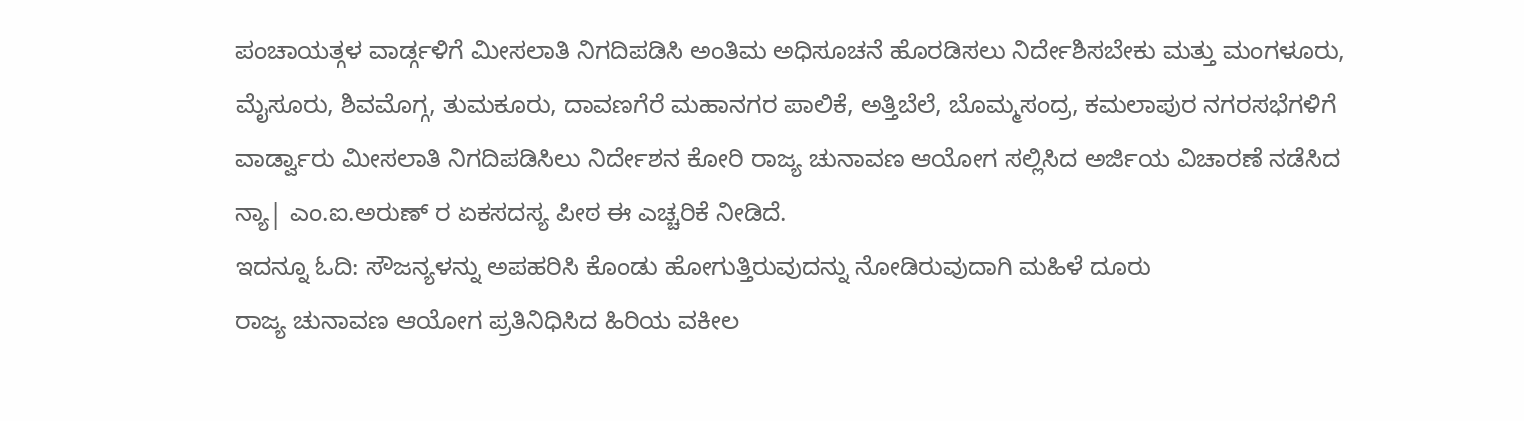ಪಂಚಾಯತ್ಗಳ ವಾರ್ಡ್ಗಳಿಗೆ ಮೀಸಲಾತಿ ನಿಗದಿಪಡಿಸಿ ಅಂತಿಮ ಅಧಿಸೂಚನೆ ಹೊರಡಿಸಲು ನಿರ್ದೇಶಿಸಬೇಕು ಮತ್ತು ಮಂಗಳೂರು, ಮೈಸೂರು, ಶಿವಮೊಗ್ಗ, ತುಮಕೂರು, ದಾವಣಗೆರೆ ಮಹಾನಗರ ಪಾಲಿಕೆ, ಅತ್ತಿಬೆಲೆ, ಬೊಮ್ಮಸಂದ್ರ, ಕಮಲಾಪುರ ನಗರಸಭೆಗಳಿಗೆ ವಾರ್ಡ್ವಾರು ಮೀಸಲಾತಿ ನಿಗದಿಪಡಿಸಿಲು ನಿರ್ದೇಶನ ಕೋರಿ ರಾಜ್ಯ ಚುನಾವಣ ಆಯೋಗ ಸಲ್ಲಿಸಿದ ಅರ್ಜಿಯ ವಿಚಾರಣೆ ನಡೆಸಿದ ನ್ಯಾ| ಎಂ.ಐ.ಅರುಣ್ ರ ಏಕಸದಸ್ಯ ಪೀಠ ಈ ಎಚ್ಚರಿಕೆ ನೀಡಿದೆ.
ಇದನ್ನೂ ಓದಿ: ಸೌಜನ್ಯಳನ್ನು ಅಪಹರಿಸಿ ಕೊಂಡು ಹೋಗುತ್ತಿರುವುದನ್ನು ನೋಡಿರುವುದಾಗಿ ಮಹಿಳೆ ದೂರು
ರಾಜ್ಯ ಚುನಾವಣ ಆಯೋಗ ಪ್ರತಿನಿಧಿಸಿದ ಹಿರಿಯ ವಕೀಲ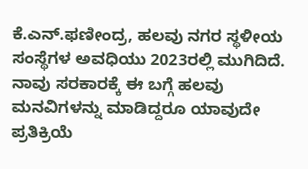ಕೆ.ಎನ್.ಫಣೀಂದ್ರ, ಹಲವು ನಗರ ಸ್ಥಳೀಯ ಸಂಸ್ಥೆಗಳ ಅವಧಿಯು 2023ರಲ್ಲಿ ಮುಗಿದಿದೆ. ನಾವು ಸರಕಾರಕ್ಕೆ ಈ ಬಗ್ಗೆ ಹಲವು ಮನವಿಗಳನ್ನು ಮಾಡಿದ್ದರೂ ಯಾವುದೇ ಪ್ರತಿಕ್ರಿಯೆ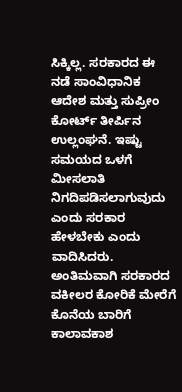ಸಿಕ್ಕಿಲ್ಲ. ಸರಕಾರದ ಈ ನಡೆ ಸಾಂವಿಧಾನಿಕ ಆದೇಶ ಮತ್ತು ಸುಪ್ರೀಂ ಕೋರ್ಟ್ ತೀರ್ಪಿನ ಉಲ್ಲಂಘನೆ. ಇಷ್ಟು ಸಮಯದ ಒಳಗೆ ಮೀಸಲಾತಿ ನಿಗದಿಪಡಿಸಲಾಗುವುದು ಎಂದು ಸರಕಾರ ಹೇಳಬೇಕು ಎಂದು ವಾದಿಸಿದರು. ಅಂತಿಮವಾಗಿ ಸರಕಾರದ ವಕೀಲರ ಕೋರಿಕೆ ಮೇರೆಗೆ ಕೊನೆಯ ಬಾರಿಗೆ ಕಾಲಾವಕಾಶ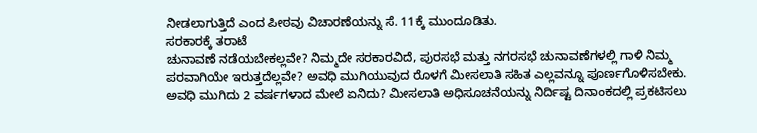ನೀಡಲಾಗುತ್ತಿದೆ ಎಂದ ಪೀಠವು ವಿಚಾರಣೆಯನ್ನು ಸೆ. 11ಕ್ಕೆ ಮುಂದೂಡಿತು.
ಸರಕಾರಕ್ಕೆ ತರಾಟೆ
ಚುನಾವಣೆ ನಡೆಯಬೇಕಲ್ಲವೇ? ನಿಮ್ಮದೇ ಸರಕಾರವಿದೆ, ಪುರಸಭೆ ಮತ್ತು ನಗರಸಭೆ ಚುನಾವಣೆಗಳಲ್ಲಿ ಗಾಳಿ ನಿಮ್ಮ ಪರವಾಗಿಯೇ ಇರುತ್ತದೆಲ್ಲವೇ? ಅವಧಿ ಮುಗಿಯುವುದ ರೊಳಗೆ ಮೀಸಲಾತಿ ಸಹಿತ ಎಲ್ಲವನ್ನೂ ಪೂರ್ಣಗೊಳಿಸಬೇಕು. ಅವಧಿ ಮುಗಿದು 2 ವರ್ಷಗಳಾದ ಮೇಲೆ ಏನಿದು? ಮೀಸಲಾತಿ ಅಧಿಸೂಚನೆಯನ್ನು ನಿರ್ದಿಷ್ಟ ದಿನಾಂಕದಲ್ಲಿ ಪ್ರಕಟಿಸಲು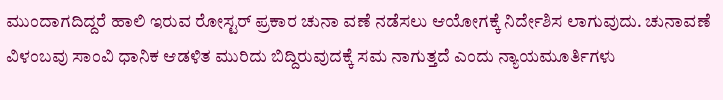ಮುಂದಾಗದಿದ್ದರೆ ಹಾಲಿ ಇರುವ ರೋಸ್ಟರ್ ಪ್ರಕಾರ ಚುನಾ ವಣೆ ನಡೆಸಲು ಆಯೋಗಕ್ಕೆ ನಿರ್ದೇಶಿಸ ಲಾಗುವುದು. ಚುನಾವಣೆ ವಿಳಂಬವು ಸಾಂವಿ ಧಾನಿಕ ಆಡಳಿತ ಮುರಿದು ಬಿದ್ದಿರುವುದಕ್ಕೆ ಸಮ ನಾಗುತ್ತದೆ ಎಂದು ನ್ಯಾಯಮೂರ್ತಿಗಳು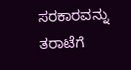ಸರಕಾರವನ್ನು ತರಾಟೆಗೆ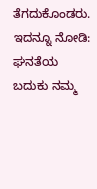ತೆಗದುಕೊಂಡರು.
ಇದನ್ನೂ ನೋಡಿ: ಘನತೆಯ ಬದುಕು ನಮ್ಮ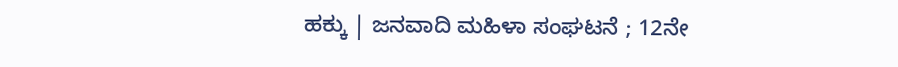ಹಕ್ಕು | ಜನವಾದಿ ಮಹಿಳಾ ಸಂಘಟನೆ ; 12ನೇ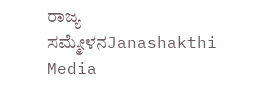ರಾಜ್ಯ ಸಮ್ಮೇಳನJanashakthi Media